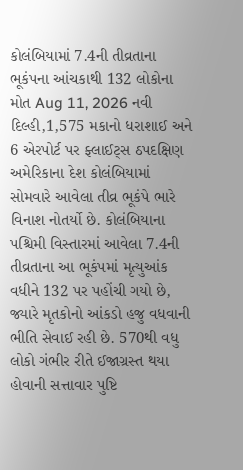કોલંબિયામાં 7.4ની તીવ્રતાના ભૂકંપના આંચકાથી 132 લોકોના મોત Aug 11, 2026 નવી દિલ્હી,1,575 મકાનો ધરાશાઈ અને 6 એરપોર્ટ પર ફ્લાઈટ્સ ઠપદક્ષિણ અમેરિકાના દેશ કોલંબિયામાં સોમવારે આવેલા તીવ્ર ભૂકંપે ભારે વિનાશ નોતર્યો છે. કોલંબિયાના પશ્ચિમી વિસ્તારમાં આવેલા 7.4ની તીવ્રતાના આ ભૂકંપમાં મૃત્યુઆંક વધીને 132 પર પહોંચી ગયો છે, જ્યારે મૃતકોનો આંકડો હજુ વધવાની ભીતિ સેવાઈ રહી છે. 570થી વધુ લોકો ગંભીર રીતે ઈજાગ્રસ્ત થયા હોવાની સત્તાવાર પુષ્ટિ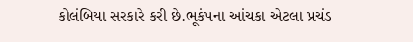કોલંબિયા સરકારે કરી છે.ભૂકંપના આંચકા એટલા પ્રચંડ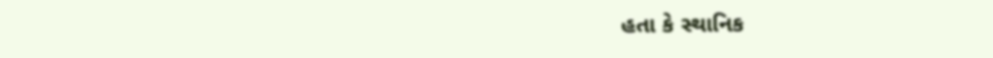હતા કે સ્થાનિક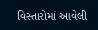વિસ્તારોમાં આવેલી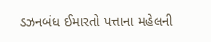ડઝનબંધ ઈમારતો પત્તાના મહેલની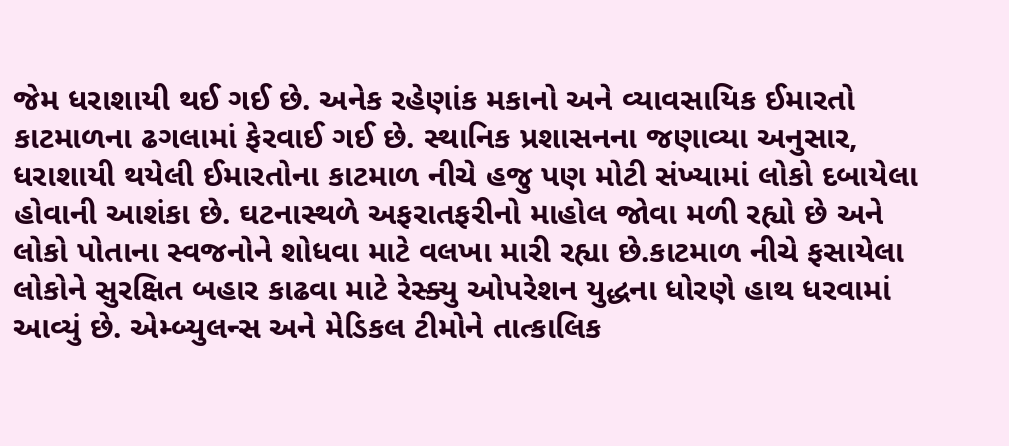જેમ ધરાશાયી થઈ ગઈ છે. અનેક રહેણાંક મકાનો અને વ્યાવસાયિક ઈમારતો કાટમાળના ઢગલામાં ફેરવાઈ ગઈ છે. સ્થાનિક પ્રશાસનના જણાવ્યા અનુસાર, ધરાશાયી થયેલી ઈમારતોના કાટમાળ નીચે હજુ પણ મોટી સંખ્યામાં લોકો દબાયેલા હોવાની આશંકા છે. ઘટનાસ્થળે અફરાતફરીનો માહોલ જોવા મળી રહ્યો છે અને લોકો પોતાના સ્વજનોને શોધવા માટે વલખા મારી રહ્યા છે.કાટમાળ નીચે ફસાયેલા લોકોને સુરક્ષિત બહાર કાઢવા માટે રેસ્ક્યુ ઓપરેશન યુદ્ધના ધોરણે હાથ ધરવામાં આવ્યું છે. એમ્બ્યુલન્સ અને મેડિકલ ટીમોને તાત્કાલિક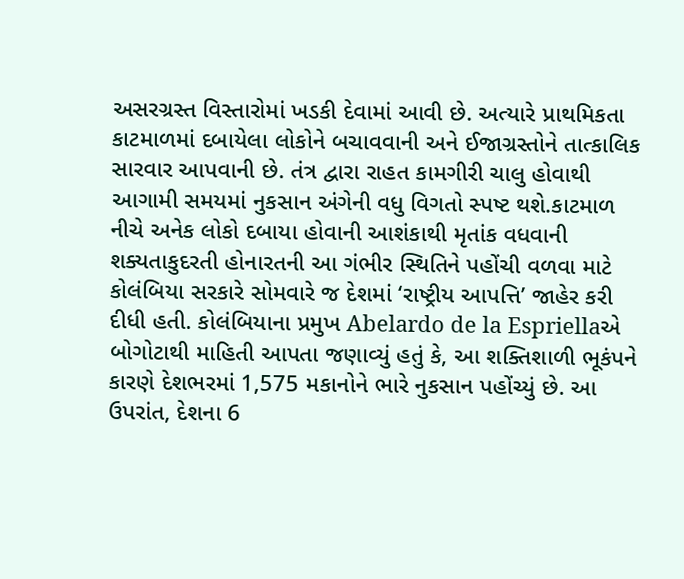અસરગ્રસ્ત વિસ્તારોમાં ખડકી દેવામાં આવી છે. અત્યારે પ્રાથમિકતા કાટમાળમાં દબાયેલા લોકોને બચાવવાની અને ઈજાગ્રસ્તોને તાત્કાલિક સારવાર આપવાની છે. તંત્ર દ્વારા રાહત કામગીરી ચાલુ હોવાથી આગામી સમયમાં નુકસાન અંગેની વધુ વિગતો સ્પષ્ટ થશે.કાટમાળ નીચે અનેક લોકો દબાયા હોવાની આશંકાથી મૃતાંક વધવાની શક્યતાકુદરતી હોનારતની આ ગંભીર સ્થિતિને પહોંચી વળવા માટે કોલંબિયા સરકારે સોમવારે જ દેશમાં ‘રાષ્ટ્રીય આપત્તિ’ જાહેર કરી દીધી હતી. કોલંબિયાના પ્રમુખ Abelardo de la Espriellaએ બોગોટાથી માહિતી આપતા જણાવ્યું હતું કે, આ શક્તિશાળી ભૂકંપને કારણે દેશભરમાં 1,575 મકાનોને ભારે નુકસાન પહોંચ્યું છે. આ ઉપરાંત, દેશના 6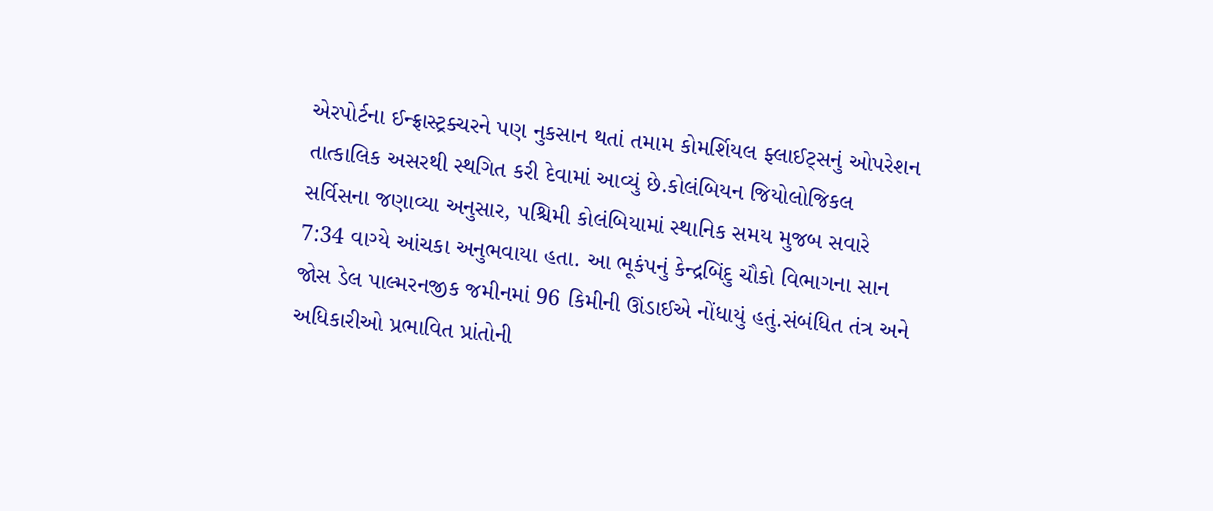એરપોર્ટના ઈન્ફ્રાસ્ટ્રક્ચરને પણ નુકસાન થતાં તમામ કોમર્શિયલ ફ્લાઈટ્સનું ઓપરેશન તાત્કાલિક અસરથી સ્થગિત કરી દેવામાં આવ્યું છે.કોલંબિયન જિયોલોજિકલ સર્વિસના જણાવ્યા અનુસાર, પશ્ચિમી કોલંબિયામાં સ્થાનિક સમય મુજબ સવારે 7:34 વાગ્યે આંચકા અનુભવાયા હતા. આ ભૂકંપનું કેન્દ્રબિંદુ ચૌકો વિભાગના સાન જોસ ડેલ પાલ્મરનજીક જમીનમાં 96 કિમીની ઊંડાઈએ નોંધાયું હતું.સંબંધિત તંત્ર અને અધિકારીઓ પ્રભાવિત પ્રાંતોની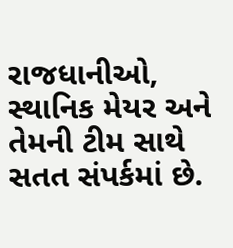રાજધાનીઓ, સ્થાનિક મેયર અને તેમની ટીમ સાથે સતત સંપર્કમાં છે.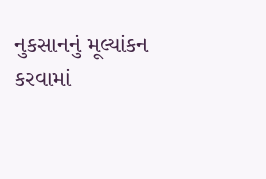નુકસાનનું મૂલ્યાંકન કરવામાં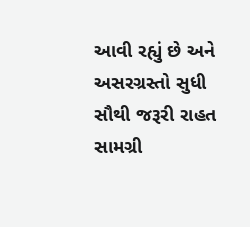આવી રહ્યું છે અને અસરગ્રસ્તો સુધી સૌથી જરૂરી રાહત સામગ્રી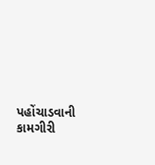પહોંચાડવાની કામગીરી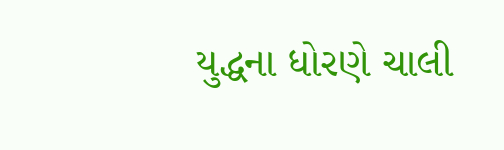યુદ્ધના ધોરણે ચાલી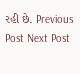રહી છે. Previous Post Next Post